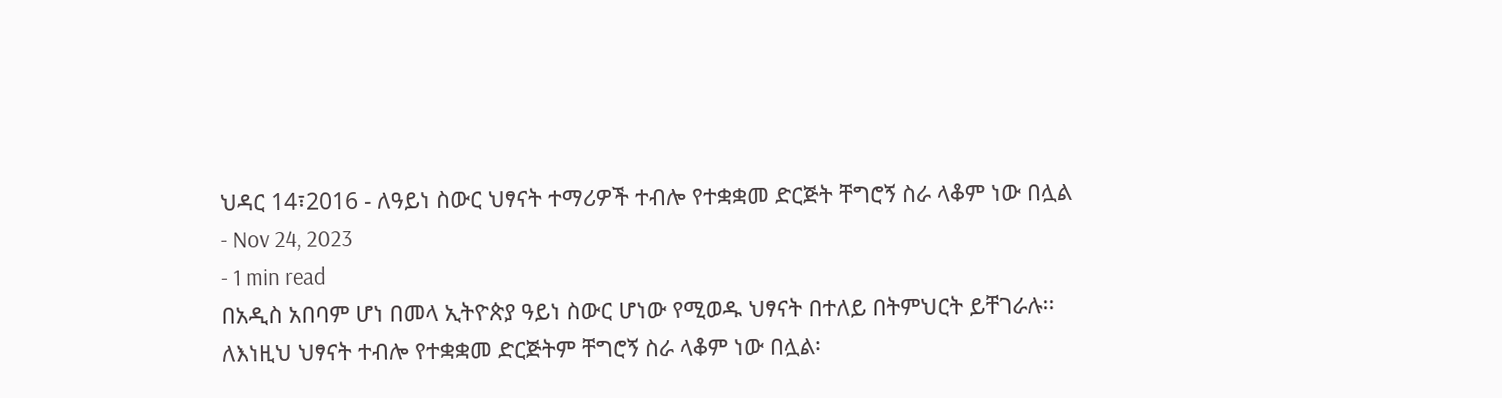ህዳር 14፣2016 - ለዓይነ ስውር ህፃናት ተማሪዎች ተብሎ የተቋቋመ ድርጅት ቸግሮኝ ስራ ላቆም ነው በሏል
- Nov 24, 2023
- 1 min read
በአዲስ አበባም ሆነ በመላ ኢትዮጵያ ዓይነ ስውር ሆነው የሚወዱ ህፃናት በተለይ በትምህርት ይቸገራሉ፡፡
ለእነዚህ ህፃናት ተብሎ የተቋቋመ ድርጅትም ቸግሮኝ ስራ ላቆም ነው በሏል፡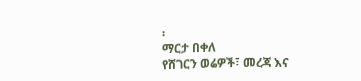፡
ማርታ በቀለ
የሸገርን ወሬዎች፣ መረጃ እና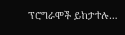ፕሮግራሞች ይከታተሉ…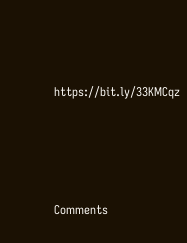https://bit.ly/33KMCqz





Comments